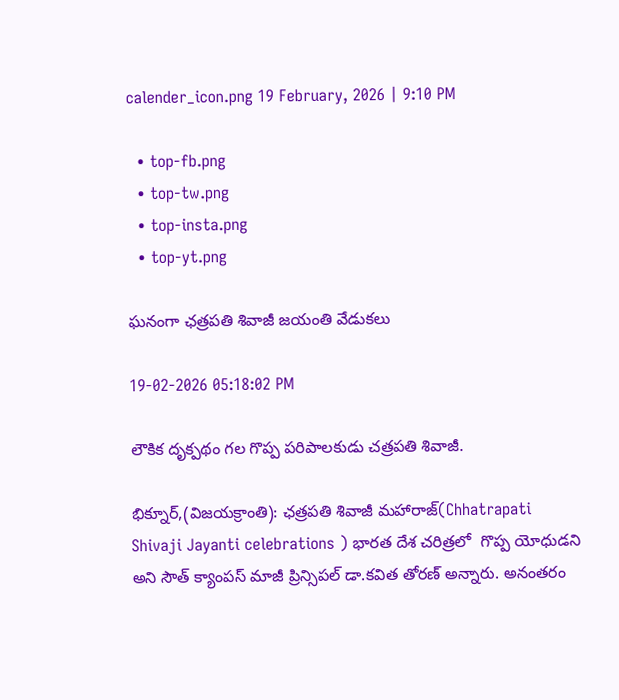calender_icon.png 19 February, 2026 | 9:10 PM

  • top-fb.png
  • top-tw.png
  • top-insta.png
  • top-yt.png

ఘనంగా ఛత్రపతి శివాజీ జయంతి వేడుకలు

19-02-2026 05:18:02 PM

లౌకిక దృక్పథం గల గొప్ప పరిపాలకుడు చత్రపతి శివాజీ.

భిక్నూర్,(విజయక్రాంతి): ఛత్రపతి శివాజీ మహారాజ్(Chhatrapati Shivaji Jayanti celebrations ) భారత దేశ చరిత్రలో  గొప్ప యోధుడని అని సౌత్ క్యాంపస్ మాజీ ప్రిన్సిపల్ డా.కవిత తోరణ్ అన్నారు. అనంతరం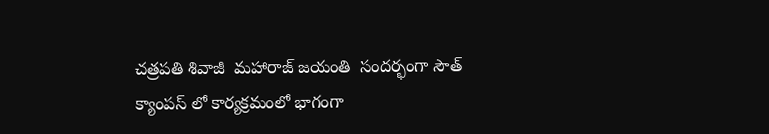చత్రపతి శివాజీ  మహారాజ్ జయంతి  సందర్భంగా సౌత్ క్యాంపస్ లో కార్యక్రమంలో భాగంగా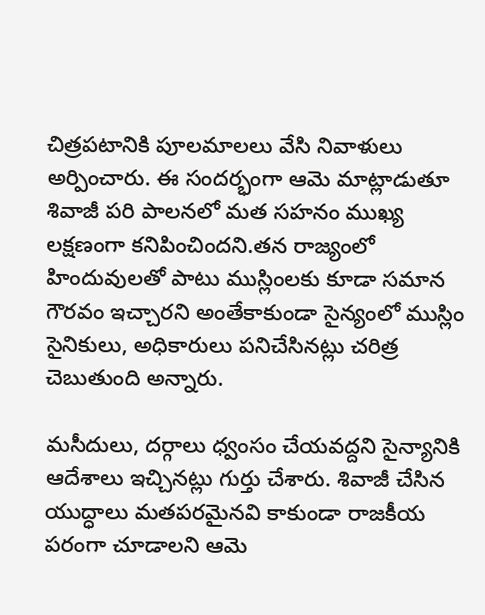చిత్రపటానికి పూలమాలలు వేసి నివాళులు అర్పించారు. ఈ సందర్భంగా ఆమె మాట్లాడుతూ శివాజీ పరి పాలనలో మత సహనం ముఖ్య లక్షణంగా కనిపించిందని.తన రాజ్యంలో హిందువులతో పాటు ముస్లింలకు కూడా సమాన గౌరవం ఇచ్చారని అంతేకాకుండా సైన్యంలో ముస్లిం సైనికులు, అధికారులు పనిచేసినట్లు చరిత్ర చెబుతుంది అన్నారు.

మసీదులు, దర్గాలు ధ్వంసం చేయవద్దని సైన్యానికి ఆదేశాలు ఇచ్చినట్లు గుర్తు చేశారు. శివాజీ చేసిన యుద్ధాలు మతపరమైనవి కాకుండా రాజకీయ పరంగా చూడాలని ఆమె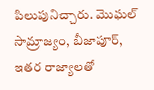పిలుపునిచ్చారు. మొఘల్ సామ్రాజ్యం, బీజాపూర్, ఇతర రాజ్యాలతో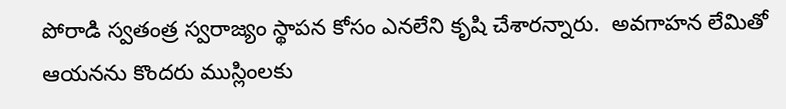పోరాడి స్వతంత్ర స్వరాజ్యం స్థాపన కోసం ఎనలేని కృషి చేశారన్నారు.  అవగాహన లేమితో ఆయనను కొందరు ముస్లింలకు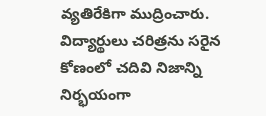వ్యతిరేకిగా ముద్రించారు. విద్యార్థులు చరిత్రను సరైన కోణంలో చదివి నిజాన్ని నిర్భయంగా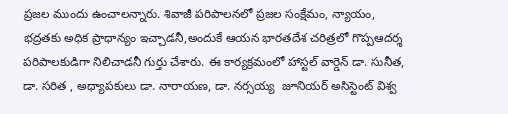ప్రజల ముందు ఉంచాలన్నారు. శివాజీ పరిపాలనలో ప్రజల సంక్షేమం, న్యాయం, భద్రతకు అధిక ప్రాధాన్యం ఇచ్చాడనీ,అందుకే ఆయన భారతదేశ చరిత్రలో గొప్పఆదర్శ పరిపాలకుడిగా నిలిచాడనీ గుర్తు చేశారు. ఈ కార్యక్రమంలో హాస్టల్ వార్డెన్ డా. సునీత, డా. సరిత , అధ్యాపకులు డా. నారాయణ, డా. నర్సయ్య  జూనియర్ అసిస్టెంట్ విశ్వ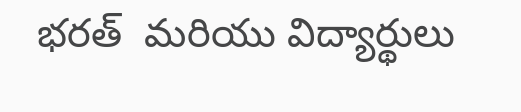భరత్  మరియు విద్యార్థులు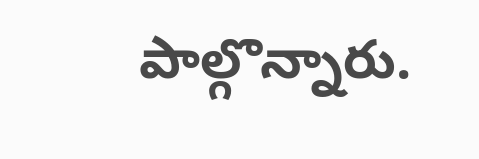పాల్గొన్నారు.